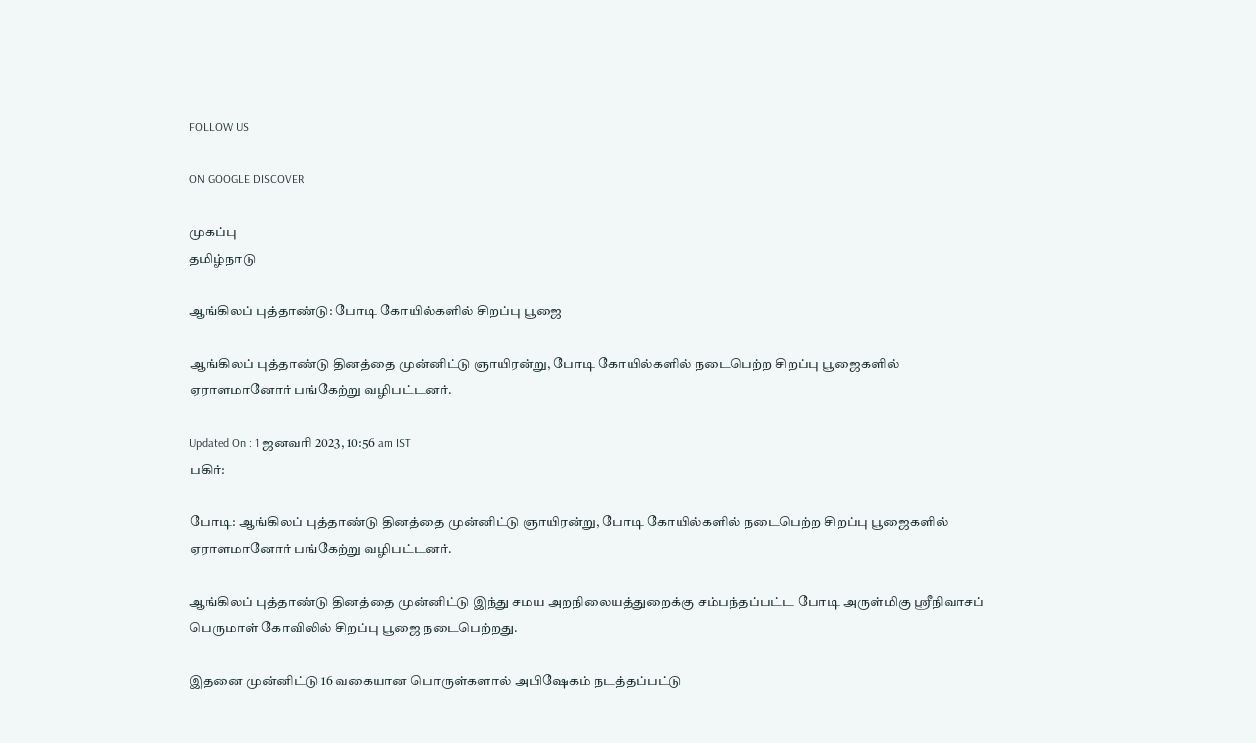FOLLOW US

ON GOOGLE DISCOVER

முகப்பு
தமிழ்நாடு

ஆங்கிலப் புத்தாண்டு: போடி கோயில்களில் சிறப்பு பூஜை

ஆங்கிலப் புத்தாண்டு தினத்தை முன்னிட்டு ஞாயிரன்று, போடி கோயில்களில் நடைபெற்ற சிறப்பு பூஜைகளில் ஏராளமானோர் பங்கேற்று வழிபட்டனர்.

Updated On : 1 ஜனவரி 2023, 10:56 am IST
பகிர்:

போடி: ஆங்கிலப் புத்தாண்டு தினத்தை முன்னிட்டு ஞாயிரன்று, போடி கோயில்களில் நடைபெற்ற சிறப்பு பூஜைகளில் ஏராளமானோர் பங்கேற்று வழிபட்டனர்.

ஆங்கிலப் புத்தாண்டு தினத்தை முன்னிட்டு இந்து சமய அறநிலையத்துறைக்கு சம்பந்தப்பட்ட போடி அருள்மிகு ஸ்ரீநிவாசப் பெருமாள் கோவிலில் சிறப்பு பூஜை நடைபெற்றது.

இதனை முன்னிட்டு 16 வகையான பொருள்களால் அபிஷேகம் நடத்தப்பட்டு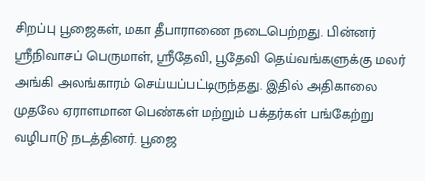சிறப்பு பூஜைகள், மகா தீபாராணை நடைபெற்றது. பின்னர் ஸ்ரீநிவாசப் பெருமாள், ஸ்ரீதேவி, பூதேவி தெய்வங்களுக்கு மலர் அங்கி அலங்காரம் செய்யப்பட்டிருந்தது. இதில் அதிகாலை முதலே ஏராளமான பெண்கள் மற்றும் பக்தர்கள் பங்கேற்று வழிபாடு நடத்தினர். பூஜை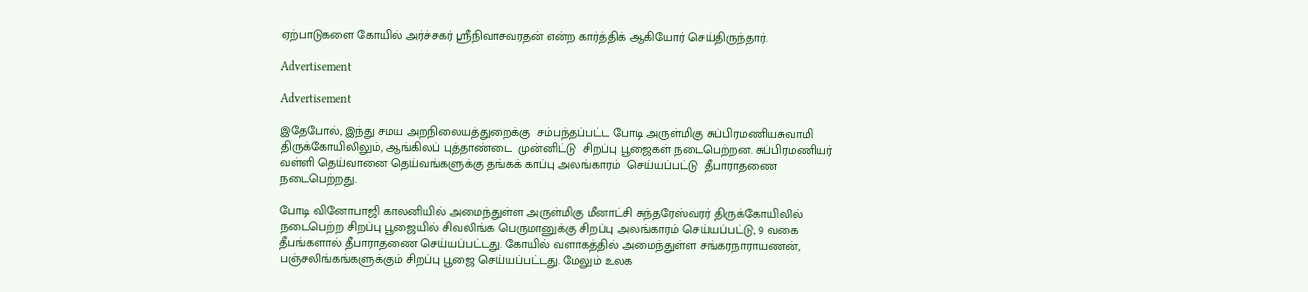ஏற்பாடுகளை கோயில் அர்ச்சகர் ஸ்ரீநிவாசவரதன் என்ற கார்த்திக் ஆகியோர் செய்திருந்தார்.

Advertisement

Advertisement

இதேபோல், இந்து சமய அறநிலையத்துறைக்கு  சம்பந்தப்பட்ட போடி அருள்மிகு சுப்பிரமணியசுவாமி திருக்கோயிலிலும், ஆங்கிலப் புத்தாண்டை  முன்னிட்டு  சிறப்பு பூஜைகள் நடைபெற்றன. சுப்பிரமணியர் வள்ளி தெய்வானை தெய்வங்களுக்கு தங்கக் காப்பு அலங்காரம்  செய்யப்பட்டு  தீபாராதணை நடைபெற்றது.

போடி வினோபாஜி காலனியில் அமைந்துள்ள அருள்மிகு மீனாட்சி சுந்தரேஸ்வரர் திருக்கோயிலில் நடைபெற்ற சிறப்பு பூஜையில் சிவலிங்க பெருமானுக்கு சிறப்பு அலங்காரம் செய்யப்பட்டு, 9 வகை தீபங்களால் தீபாராதணை செய்யப்பட்டது. கோயில் வளாகத்தில் அமைந்துள்ள சங்கரநாராயணன்,  பஞ்சலிங்கங்களுக்கும் சிறப்பு பூஜை செய்யப்பட்டது. மேலும் உலக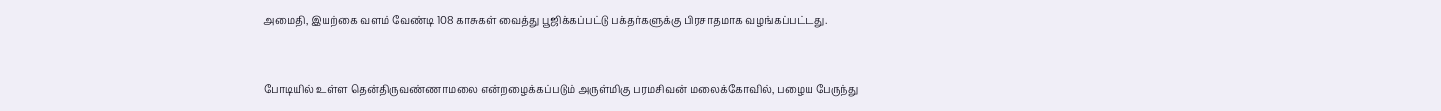அமைதி, இயற்கை வளம் வேண்டி 108 காசுகள் வைத்து பூஜிக்கப்பட்டு பக்தர்களுக்கு பிரசாதமாக வழங்கப்பட்டது.



போடியில் உள்ள தென்திருவண்ணாமலை என்றழைக்கப்படும் அருள்மிகு பரமசிவன் மலைக்கோவில், பழைய பேருந்து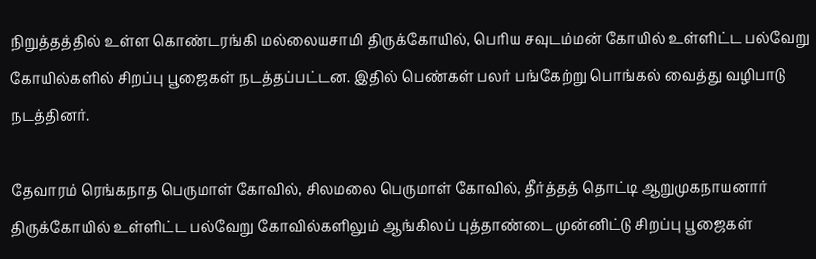நிறுத்தத்தில் உள்ள கொண்டரங்கி மல்லையசாமி திருக்கோயில், பெரிய சவுடம்மன் கோயில் உள்ளிட்ட பல்வேறு கோயில்களில் சிறப்பு பூஜைகள் நடத்தப்பட்டன. இதில் பெண்கள் பலர் பங்கேற்று பொங்கல் வைத்து வழிபாடு நடத்தினர்.

தேவாரம் ரெங்கநாத பெருமாள் கோவில், சிலமலை பெருமாள் கோவில், தீர்த்தத் தொட்டி ஆறுமுகநாயனார் திருக்கோயில் உள்ளிட்ட பல்வேறு கோவில்களிலும் ஆங்கிலப் புத்தாண்டை முன்னிட்டு சிறப்பு பூஜைகள்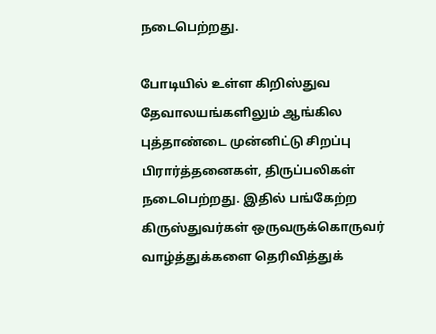நடைபெற்றது.

போடியில் உள்ள கிறிஸ்துவ தேவாலயங்களிலும் ஆங்கில புத்தாண்டை முன்னிட்டு சிறப்பு பிரார்த்தனைகள், திருப்பலிகள் நடைபெற்றது. இதில் பங்கேற்ற கிருஸ்துவர்கள் ஒருவருக்கொருவர் வாழ்த்துக்களை தெரிவித்துக்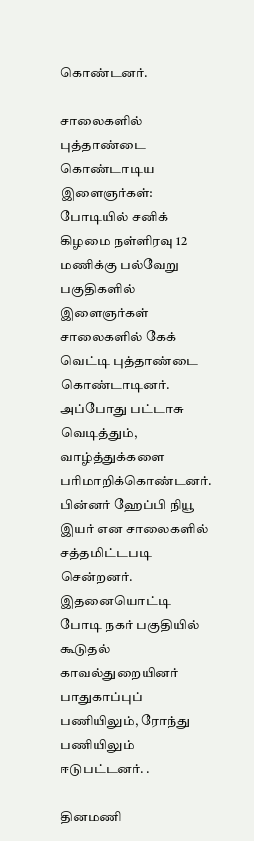கொண்டனர்.

சாலைகளில் புத்தாண்டை கொண்டாடிய இளைஞர்கள்: போடியில் சனிக் கிழமை நள்ளிரவு 12 மணிக்கு பல்வேறு பகுதிகளில் இளைஞர்கள் சாலைகளில் கேக் வெட்டி புத்தாண்டை கொண்டாடினர். அப்போது பட்டாசு வெடித்தும், வாழ்த்துக்களை பரிமாறிக்கொண்டனர். பின்னர் ஹேப்பி நியூ இயர் என சாலைகளில் சத்தமிட்டபடி சென்றனர். இதனையொட்டி போடி நகர் பகுதியில் கூடுதல் காவல்துறையினர் பாதுகாப்புப் பணியிலும், ரோந்து பணியிலும் ஈடுபட்டனர். .

தினமணி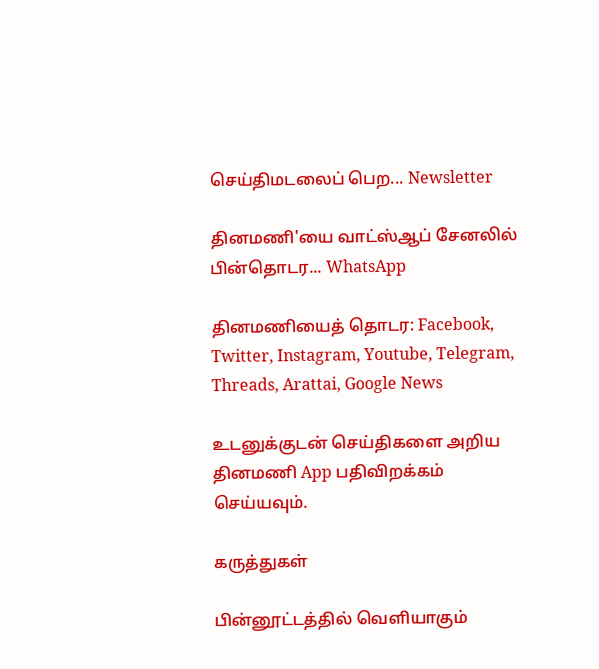செய்திமடலைப் பெற... Newsletter

தினமணி'யை வாட்ஸ்ஆப் சேனலில் பின்தொடர... WhatsApp

தினமணியைத் தொடர: Facebook, Twitter, Instagram, Youtube, Telegram, Threads, Arattai, Google News

உடனுக்குடன் செய்திகளை அறிய தினமணி App பதிவிறக்கம் செய்யவும்.

கருத்துகள்

பின்னூட்டத்தில் வெளியாகும்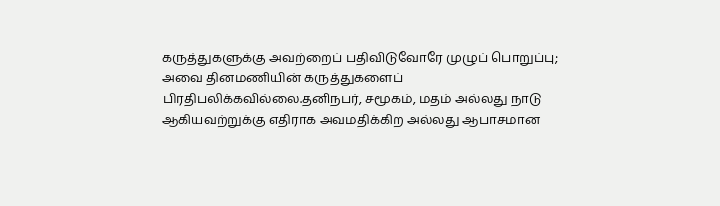கருத்துகளுக்கு அவற்றைப் பதிவிடுவோரே முழுப் பொறுப்பு; அவை தினமணியின் கருத்துகளைப் பிரதிபலிக்கவில்லை.தனிநபர், சமூகம், மதம் அல்லது நாடு ஆகியவற்றுக்கு எதிராக அவமதிக்கிற அல்லது ஆபாசமான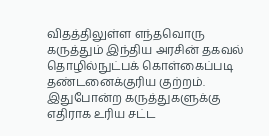விதத்திலுள்ள எந்தவொரு கருத்தும் இந்திய அரசின் தகவல் தொழில்நுட்பக் கொள்கைப்படி தண்டனைக்குரிய குற்றம். இதுபோன்ற கருத்துகளுக்கு எதிராக உரிய சட்ட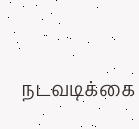நடவடிக்கை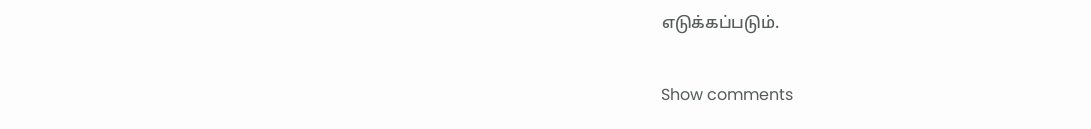எடுக்கப்படும்.

Show comments